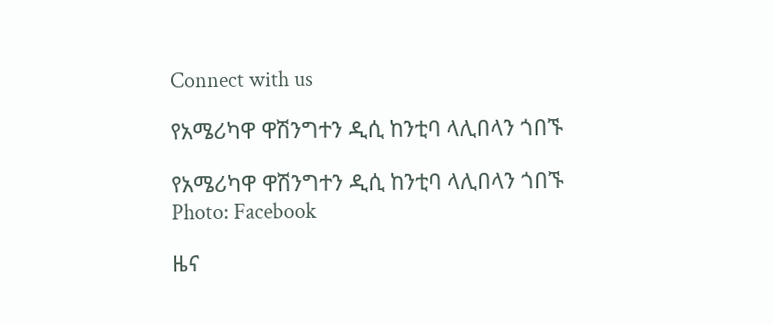Connect with us

የአሜሪካዋ ዋሽንግተን ዲሲ ከንቲባ ላሊበላን ጎበኙ

የአሜሪካዋ ዋሽንግተን ዲሲ ከንቲባ ላሊበላን ጎበኙ
Photo: Facebook

ዜና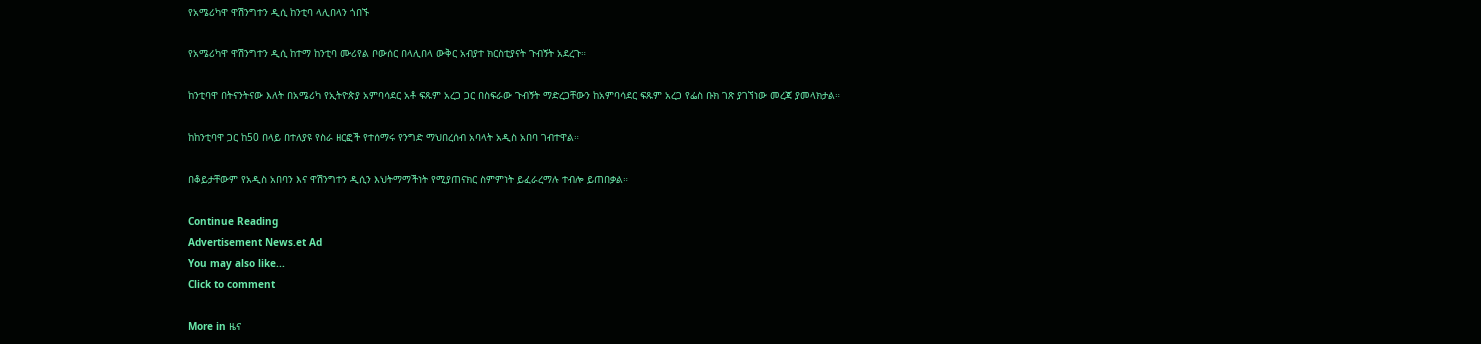የአሜሪካዋ ዋሽንግተን ዲሲ ከንቲባ ላሊበላን ጎበኙ

የአሜሪካዋ ዋሽንግተን ዲሲ ከተማ ከንቲባ ሙሪየል ቦውሰር በላሊበላ ውቅር አብያተ ክርስቲያናት ጉብኝት አደረጉ።

ከንቲባዋ በትናንትናው እለት በአሜሪካ የኢትዮጵያ አምባሳደር አቶ ፍጹም አረጋ ጋር በስፍራው ጉብኝት ማድረጋቸውን ከአምባሳደር ፍጹም አረጋ የፌስ ቡክ ገጽ ያገኘነው መረጃ ያመላክታል።

ከከንቲባዋ ጋር ከ50 በላይ በተለያዩ የስራ ዘርፎች የተሰማሩ የንግድ ማህበረሰብ አባላት አዲስ አበባ ገብተዋል።

በቆይታቸውም የአዲስ አበባን እና ዋሽንግተን ዲሲን እህትማማችነት የሚያጠናክር ስምምነት ይፈራረማሉ ተብሎ ይጠበቃል።

Continue Reading
Advertisement News.et Ad
You may also like...
Click to comment

More in ዜና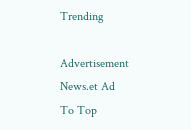Trending

Advertisement News.et Ad
To Top